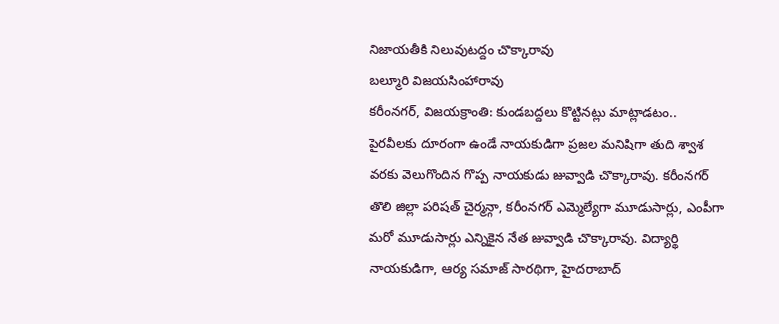నిజాయతీకి నిలువుటద్దం చొక్కారావు
బల్మూరి విజయసింహారావు
కరీంనగర్, విజయక్రాంతి: కుండబద్దలు కొట్టినట్లు మాట్లాడటం.. పైరవీలకు దూరంగా ఉండే నాయకుడిగా ప్రజల మనిషిగా తుది శ్వాశ వరకు వెలుగొందిన గొప్ప నాయకుడు జువ్వాడి చొక్కారావు. కరీంనగర్ తొలి జిల్లా పరిషత్ చైర్మన్గా, కరీంనగర్ ఎమ్మెల్యేగా మూడుసార్లు, ఎంపీగా మరో మూడుసార్లు ఎన్నికైన నేత జువ్వాడి చొక్కారావు. విద్యార్థి నాయకుడిగా, ఆర్య సమాజ్ సారథిగా, హైదరాబాద్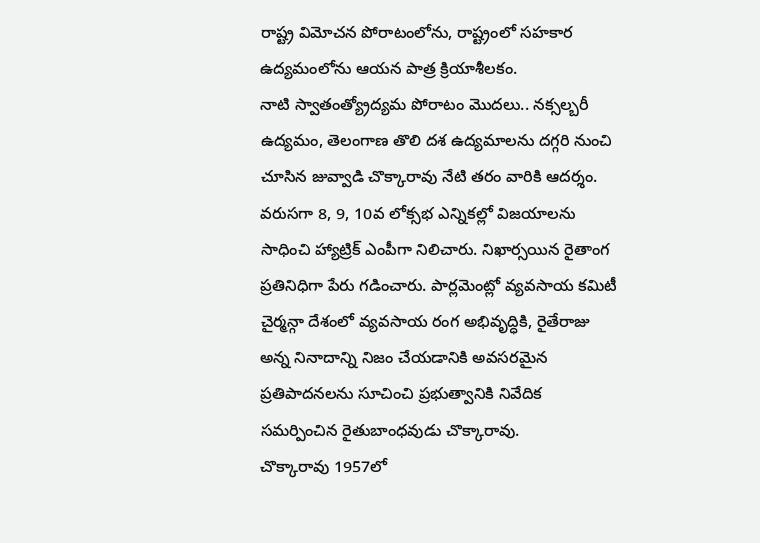రాష్ట్ర విమోచన పోరాటంలోను, రాష్ట్రంలో సహకార ఉద్యమంలోను ఆయన పాత్ర క్రియాశీలకం.
నాటి స్వాతంత్య్రోద్యమ పోరాటం మొదలు.. నక్సల్బరీ ఉద్యమం, తెలంగాణ తొలి దశ ఉద్యమాలను దగ్గరి నుంచి చూసిన జువ్వాడి చొక్కారావు నేటి తరం వారికి ఆదర్శం. వరుసగా 8, 9, 10వ లోక్సభ ఎన్నికల్లో విజయాలను సాధించి హ్యాట్రిక్ ఎంపీగా నిలిచారు. నిఖార్సయిన రైతాంగ ప్రతినిధిగా పేరు గడించారు. పార్లమెంట్లో వ్యవసాయ కమిటీ చైర్మన్గా దేశంలో వ్యవసాయ రంగ అభివృద్ధికి, రైతేరాజు అన్న నినాదాన్ని నిజం చేయడానికి అవసరమైన ప్రతిపాదనలను సూచించి ప్రభుత్వానికి నివేదిక సమర్పించిన రైతుబాంధవుడు చొక్కారావు.
చొక్కారావు 1957లో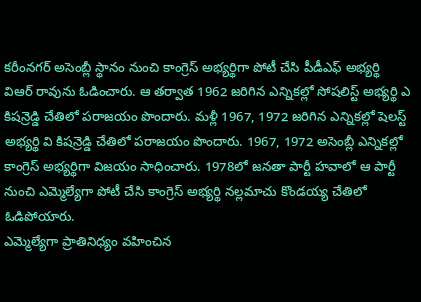కరీంనగర్ అసెంబ్లీ స్థానం నుంచి కాంగ్రెస్ అభ్యర్థిగా పోటీ చేసి పీడీఎఫ్ అభ్యర్థి విఆర్ రావును ఓడించారు. ఆ తర్వాత 1962 జరిగిన ఎన్నికల్లో సోషలిస్ట్ అభ్యర్థి ఎ కిషన్రెడ్డి చేతిలో పరాజయం పొందారు. మళ్లీ 1967, 1972 జరిగిన ఎన్నికల్లో షెలస్ట్ అభ్యర్థి వి కిషన్రెడ్డి చేతిలో పరాజయం పొందారు. 1967, 1972 అసెంబ్లీ ఎన్నికల్లో కాంగ్రెస్ అభ్యర్థిగా విజయం సాధించారు. 1978లో జనతా పార్టీ హవాలో ఆ పార్టీ నుంచి ఎమ్మెల్యేగా పోటీ చేసి కాంగ్రెస్ అభ్యర్థి నల్లమాచు కొండయ్య చేతిలో ఓడిపోయారు.
ఎమ్మెల్యేగా ప్రాతినిధ్యం వహించిన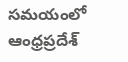సమయంలో ఆంధ్రప్రదేశ్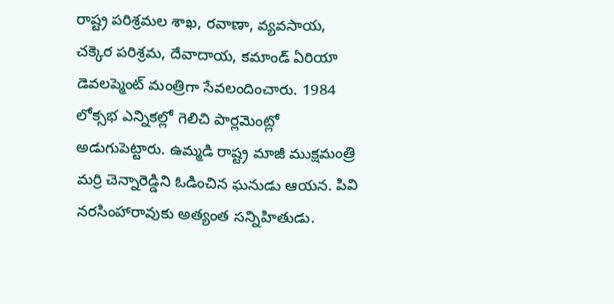రాష్ట్ర పరిశ్రమల శాఖ, రవాణా, వ్యవసాయ, చక్కెర పరిశ్రమ, దేవాదాయ, కమాండ్ ఏరియా డెవలప్మెంట్ మంత్రిగా సేవలందించారు. 1984 లోక్సభ ఎన్నికల్లో గెలిచి పార్లమెంట్లో అడుగుపెట్టారు. ఉమ్మడి రాష్ట్ర మాజీ ముక్షమంత్రి మర్రి చెన్నారెడ్డిని ఓడించిన ఘనుడు ఆయన. పివి నరసింహారావుకు అత్యంత సన్నిహితుడు.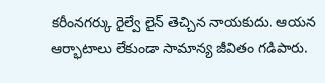కరీంనగర్కు రైల్వే లైన్ తెచ్చిన నాయకుదు. ఆయన ఆర్భాటాలు లేకుండా సామాన్య జీవితం గడిపారు.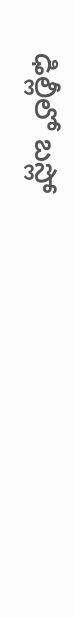ఢిల్లీలో బస్లో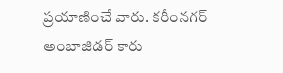ప్రయాణించే వారు. కరీంనగర్ అంబాజిడర్ కారు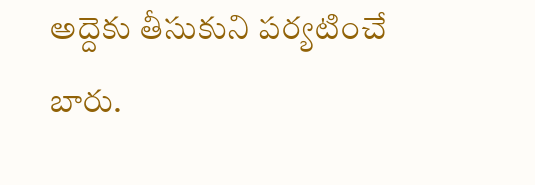అద్దెకు తీసుకుని పర్యటించే బారు.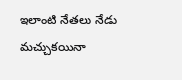ఇలాంటి నేతలు నేడు మచ్చుకయినా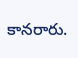కానరారు.